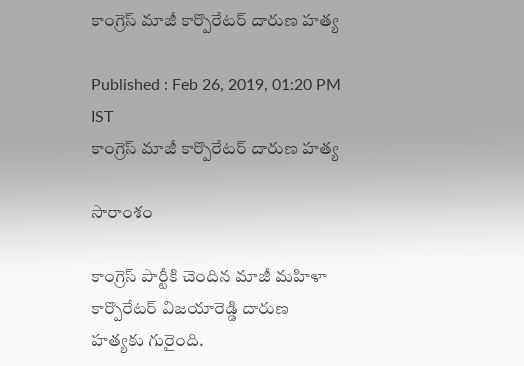కాంగ్రెస్ మాజీ కార్పొరేటర్ దారుణ హత్య

Published : Feb 26, 2019, 01:20 PM IST
కాంగ్రెస్ మాజీ కార్పొరేటర్ దారుణ హత్య

సారాంశం

కాంగ్రెస్ పార్టీకి చెందిన మాజీ మహిళా కార్పొరేటర్ విజయారెడ్డి దారుణ హత్యకు గురైంది.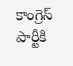కాంగ్రెస్ పార్టీకి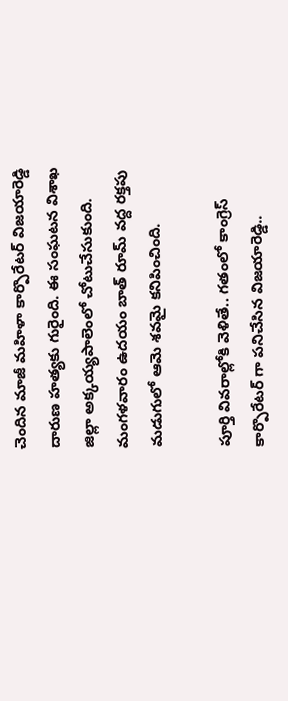చెందిన మాజీ మహిళా కార్పొరేటర్ విజయారెడ్డి దారుణ హత్యకు గురైంది. ఈ సంఘటన విశాఖ జిల్లా అక్కయ్యపాలెంలో చోటుచేసుకుంది. మంగళవారం ఉదయం బాత్ రూమ్ వద్ద రక్తపు మడుగులో ఆమె శవమై కనిపించింది.

పూర్తి వివరాల్లోకి వెళితే.. గతంలో కాంగ్రెస్ కార్పొరేటర్ గా పనిచేసిన విజయారెడ్డి..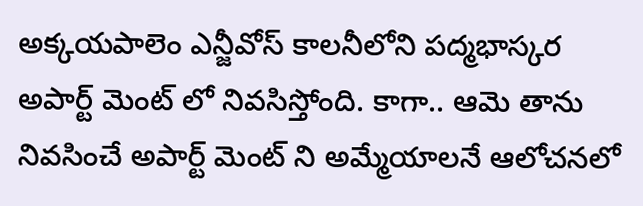అక్కయపాలెం ఎన్జీవోస్ కాలనీలోని పద్మభాస్కర అపార్ట్ మెంట్ లో నివసిస్తోంది. కాగా.. ఆమె తాను నివసించే అపార్ట్ మెంట్ ని అమ్మేయాలనే ఆలోచనలో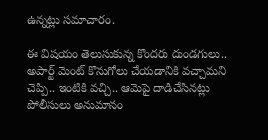ఉన్నట్లు సమాచారం.

ఈ విషయం తెలుసుకున్న కొందరు దుండగులు.. అపార్ట్ మెంట్ కొనుగోలు చేయడానికి వచ్చామని చెప్పి.. ఇంటికి వచ్చి.. ఆమెపై దాడిచేసినట్లు పోలీసులు అనుమానం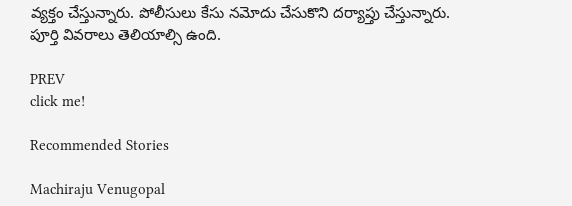వ్యక్తం చేస్తున్నారు. పోలీసులు కేసు నమోదు చేసుకొని దర్యాప్తు చేస్తున్నారు. పూర్తి వివరాలు తెలియాల్సి ఉంది.

PREV
click me!

Recommended Stories

Machiraju Venugopal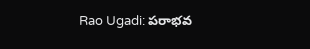Rao Ugadi: పరాభవ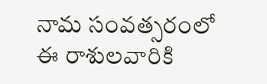నామ సంవత్సరంలో ఈ రాశులవారికి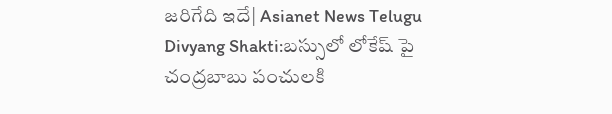జరిగేది ఇదే| Asianet News Telugu
Divyang Shakti:బస్సులో లోకేష్ పై చంద్రబాబు పంచులకి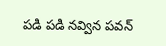పడి పడి నవ్విన పవన్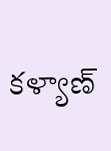కళ్యాణ్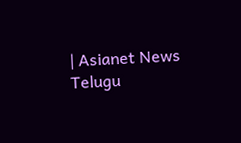| Asianet News Telugu